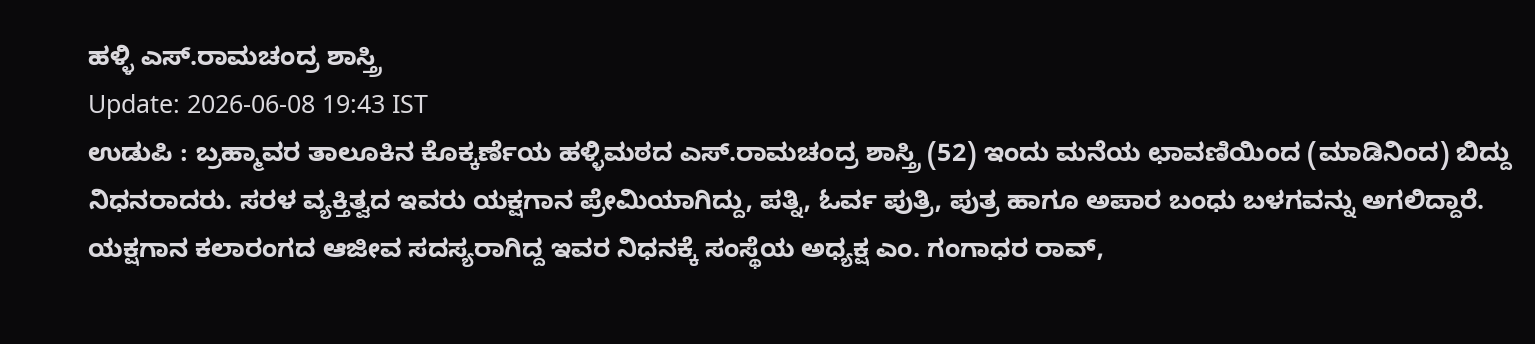ಹಳ್ಳಿ ಎಸ್.ರಾಮಚಂದ್ರ ಶಾಸ್ತ್ರಿ
Update: 2026-06-08 19:43 IST
ಉಡುಪಿ : ಬ್ರಹ್ಮಾವರ ತಾಲೂಕಿನ ಕೊಕ್ಕರ್ಣೆಯ ಹಳ್ಳಿಮಠದ ಎಸ್.ರಾಮಚಂದ್ರ ಶಾಸ್ತ್ರಿ (52) ಇಂದು ಮನೆಯ ಛಾವಣಿಯಿಂದ (ಮಾಡಿನಿಂದ) ಬಿದ್ದು ನಿಧನರಾದರು. ಸರಳ ವ್ಯಕ್ತಿತ್ವದ ಇವರು ಯಕ್ಷಗಾನ ಪ್ರೇಮಿಯಾಗಿದ್ದು, ಪತ್ನಿ, ಓರ್ವ ಪುತ್ರಿ, ಪುತ್ರ ಹಾಗೂ ಅಪಾರ ಬಂಧು ಬಳಗವನ್ನು ಅಗಲಿದ್ದಾರೆ.
ಯಕ್ಷಗಾನ ಕಲಾರಂಗದ ಆಜೀವ ಸದಸ್ಯರಾಗಿದ್ದ ಇವರ ನಿಧನಕ್ಕೆ ಸಂಸ್ಥೆಯ ಅಧ್ಯಕ್ಷ ಎಂ. ಗಂಗಾಧರ ರಾವ್,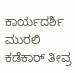ಕಾರ್ಯದರ್ಶಿ ಮುರಲಿ ಕಡೆಕಾರ್ ತೀವ್ರ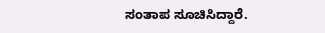ಸಂತಾಪ ಸೂಚಿಸಿದ್ದಾರೆ.